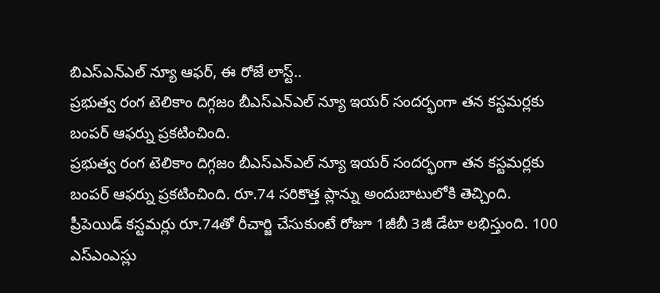బిఎస్ఎన్ఎల్ న్యూ ఆఫర్, ఈ రోజే లాస్ట్..
ప్రభుత్వ రంగ టెలికాం దిగ్గజం బీఎస్ఎన్ఎల్ న్యూ ఇయర్ సందర్భంగా తన కస్టమర్లకు బంపర్ ఆఫర్ను ప్రకటించింది.
ప్రభుత్వ రంగ టెలికాం దిగ్గజం బీఎస్ఎన్ఎల్ న్యూ ఇయర్ సందర్భంగా తన కస్టమర్లకు బంపర్ ఆఫర్ను ప్రకటించింది. రూ.74 సరికొత్త ప్లాన్ను అందుబాటులోకి తెచ్చింది. ప్రీపెయిడ్ కస్టమర్లు రూ.74తో రీచార్జి చేసుకుంటే రోజూ 1జీబీ 3జీ డేటా లభిస్తుంది. 100 ఎస్ఎంఎస్లు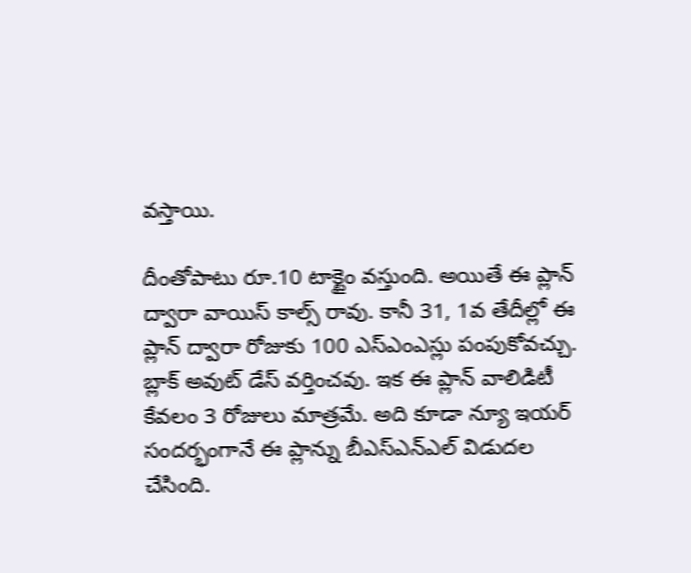వస్తాయి.

దీంతోపాటు రూ.10 టాక్టైం వస్తుంది. అయితే ఈ ప్లాన్ ద్వారా వాయిస్ కాల్స్ రావు. కానీ 31, 1వ తేదీల్లో ఈ ప్లాన్ ద్వారా రోజుకు 100 ఎస్ఎంఎస్లు పంపుకోవచ్చు. బ్లాక్ అవుట్ డేస్ వర్తించవు. ఇక ఈ ప్లాన్ వాలిడిటీ కేవలం 3 రోజులు మాత్రమే. అది కూడా న్యూ ఇయర్ సందర్భంగానే ఈ ప్లాన్ను బీఎస్ఎన్ఎల్ విడుదల చేసింది.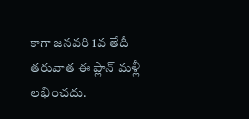కాగా జనవరి 1వ తేదీ తరువాత ఈ ప్లాన్ మళ్లీ లభించదు.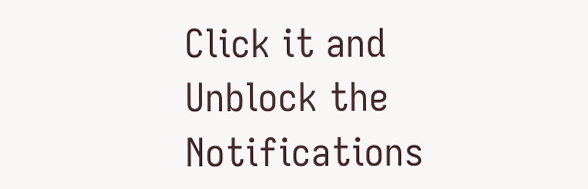Click it and Unblock the Notifications